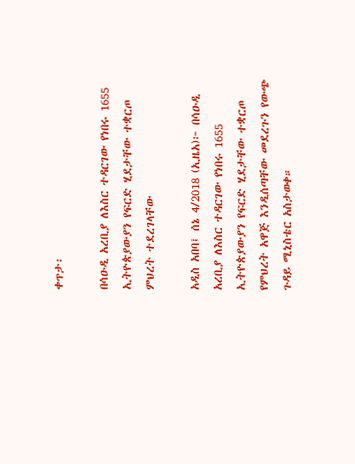ቀጥታ፡

በሳዑዲ አረቢያ ለእስር ተዳርገው የነበሩ 1655 ኢትዮጵያውያን የፍርድ ሂደታቸው ተቋርጦ ምህረት ተደረገላቸው

አዲስ አበባ፤ ሰኔ 4/2018 (ኢዜአ)፦ በሳዑዲ አረቢያ ለእስር ተዳርገው የነበሩ 1655 ኢትዮጵያውያን የፍርድ ሂደታቸው ተቋርጦ የምህረት አዋጅ እንዲሰጣቸው መደረጉን የውጭ ጉዳይ ሚኒስቴር አስታወቀ።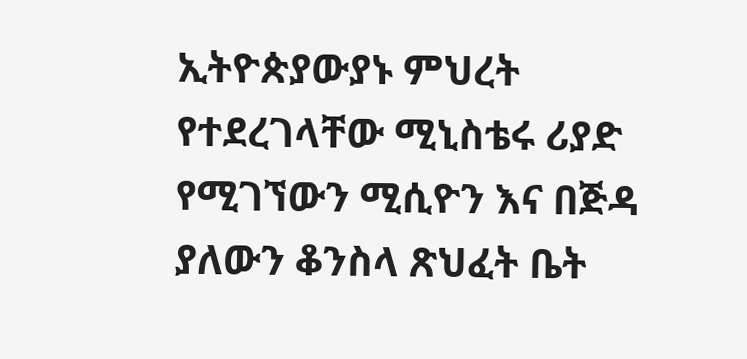ኢትዮጵያውያኑ ምህረት የተደረገላቸው ሚኒስቴሩ ሪያድ የሚገኘውን ሚሲዮን እና በጅዳ ያለውን ቆንስላ ጽህፈት ቤት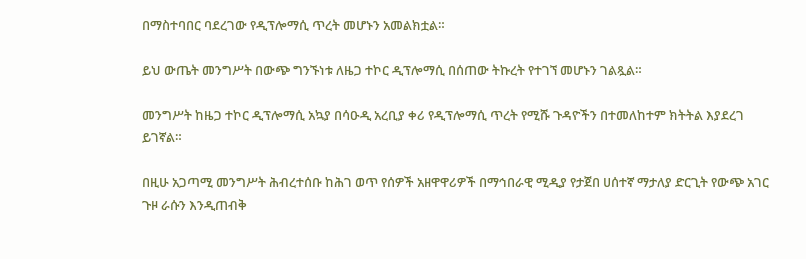በማስተባበር ባደረገው የዲፕሎማሲ ጥረት መሆኑን አመልክቷል።

ይህ ውጤት መንግሥት በውጭ ግንኙነቱ ለዜጋ ተኮር ዲፕሎማሲ በሰጠው ትኩረት የተገኘ መሆኑን ገልጿል።

መንግሥት ከዜጋ ተኮር ዲፕሎማሲ አኳያ በሳዑዲ አረቢያ ቀሪ የዲፕሎማሲ ጥረት የሚሹ ጉዳዮችን በተመለከተም ክትትል እያደረገ ይገኛል።

በዚሁ አጋጣሚ መንግሥት ሕብረተሰቡ ከሕገ ወጥ የሰዎች አዘዋዋሪዎች በማኅበራዊ ሚዲያ የታጀበ ሀሰተኛ ማታለያ ድርጊት የውጭ አገር ጉዞ ራሱን እንዲጠብቅ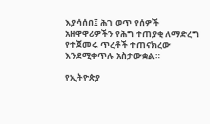እያሳሰበ፤ ሕገ ወጥ የሰዎች አዘዋዋሪዎችን የሕግ ተጠያቂ ለማድረግ የተጀመሩ ጥረቶች ተጠናክረው እንደሚቀጥሉ አስታውቋል።

የኢትዮጵያ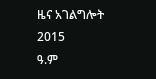ዜና አገልግሎት
2015
ዓ.ም